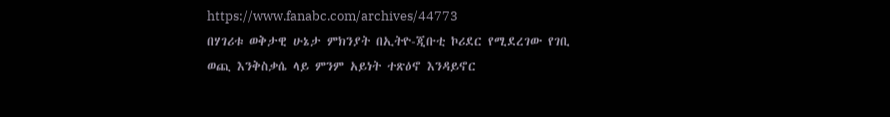https://www.fanabc.com/archives/44773
በሃገሪቱ ወቅታዊ ሁኔታ ምክንያት በኢትዮ-ጂቡቲ ኮሪደር የሚደረገው የገቢ ወጪ እንቅስቃሴ ላይ ምንም አይነት ተጽዕኖ እንዳይኖር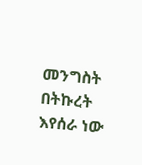መንግስት በትኩረት እየሰራ ነው